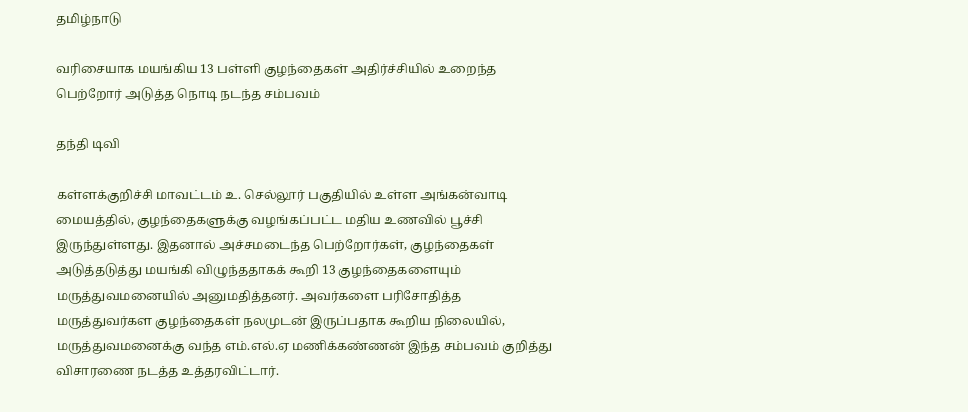தமிழ்நாடு

வரிசையாக மயங்கிய 13 பள்ளி குழந்தைகள் அதிர்ச்சியில் உறைந்த பெற்றோர் அடுத்த நொடி நடந்த சம்பவம்

தந்தி டிவி

கள்ளக்குறிச்சி மாவட்டம் உ. செல்லூர் பகுதியில் உள்ள அங்கன்வாடி மையத்தில், குழந்தைகளுக்கு வழங்கப்பட்ட மதிய உணவில் பூச்சி இருந்துள்ளது. இதனால் அச்சமடைந்த பெற்றோர்கள், குழந்தைகள் அடுத்தடுத்து மயங்கி விழுந்ததாகக் கூறி 13 குழந்தைகளையும் மருத்துவமனையில் அனுமதித்தனர். அவர்களை பரிசோதித்த மருத்துவர்கள குழந்தைகள் நலமுடன் இருப்பதாக கூறிய நிலையில், மருத்துவமனைக்கு வந்த எம்.எல்.ஏ மணிக்கண்ணன் இந்த சம்பவம் குறித்து விசாரணை நடத்த உத்தரவிட்டார்.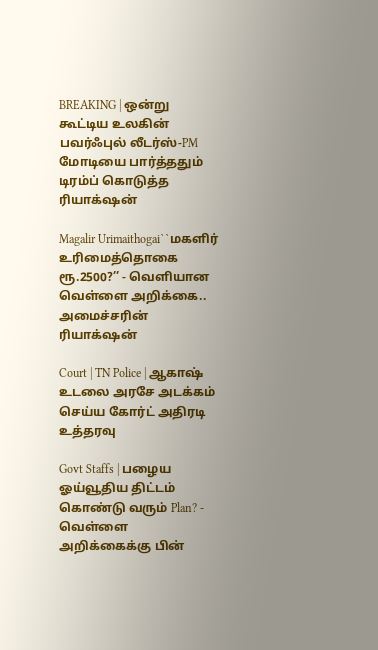BREAKING | ஒன்று கூட்டிய உலகின் பவர்ஃபுல் லீடர்ஸ்-PM மோடியை பார்த்ததும் டிரம்ப் கொடுத்த ரியாக்‌ஷன்

Magalir Urimaithogai``மகளிர் உரிமைத்தொகை ரூ.2500?’’ - வெளியான வெள்ளை அறிக்கை.. அமைச்சரின் ரியாக்‌ஷன்

Court | TN Police | ஆகாஷ் உடலை அரசே அடக்கம் செய்ய கோர்ட் அதிரடி உத்தரவு

Govt Staffs | பழைய ஓய்வூதிய திட்டம் கொண்டு வரும் Plan? - வெள்ளை அறிக்கைக்கு பின்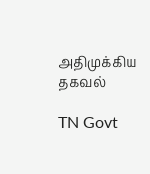அதிமுக்கிய தகவல்

TN Govt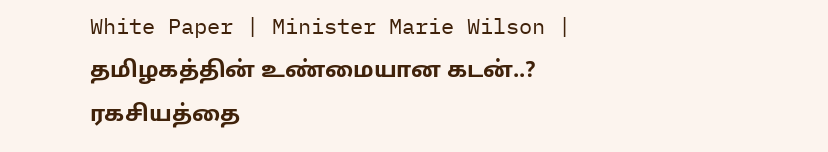White Paper | Minister Marie Wilson | தமிழகத்தின் உண்மையான கடன்..? ரகசியத்தை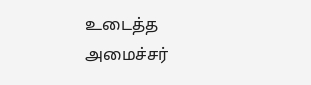உடைத்த அமைச்சர்